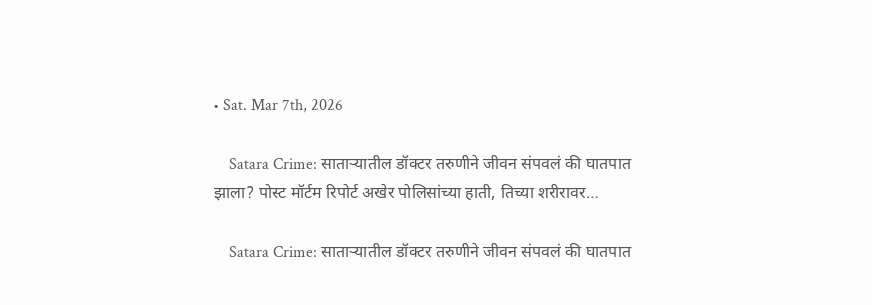• Sat. Mar 7th, 2026

    Satara Crime: साताऱ्यातील डॉक्टर तरुणीने जीवन संपवलं की घातपात झाला? पोस्ट मॉर्टम रिपोर्ट अखेर पोलिसांच्या हाती, तिच्या शरीरावर…

    Satara Crime: साताऱ्यातील डॉक्टर तरुणीने जीवन संपवलं की घातपात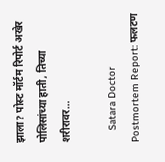झाला? पोस्ट मॉर्टम रिपोर्ट अखेर पोलिसांच्या हाती, तिच्या शरीरावर…

    Satara Doctor Postmortem Report: फलटण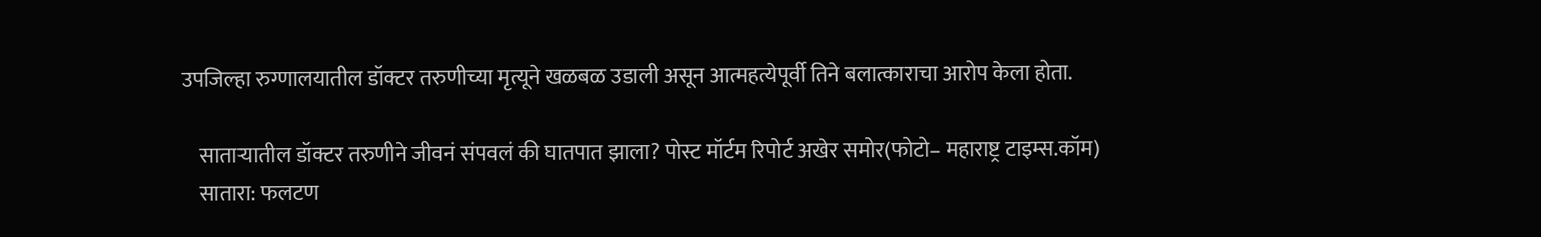उपजिल्हा रुग्णालयातील डॉक्टर तरुणीच्या मृत्यूने खळबळ उडाली असून आत्महत्येपूर्वी तिने बलात्काराचा आरोप केला होता.

    साताऱ्यातील डॉक्टर तरुणीने जीवनं संपवलं की घातपात झाला? पोस्ट मॉर्टम रिपोर्ट अखेर समोर(फोटो– महाराष्ट्र टाइम्स.कॉम)
    सातारा: फलटण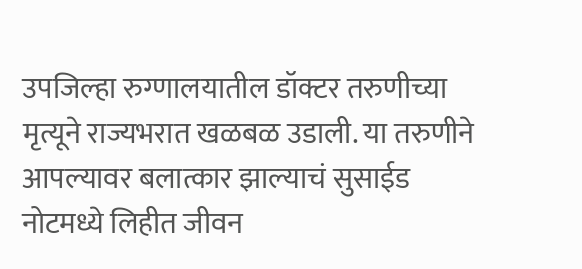उपजिल्हा रुग्णालयातील डॉक्टर तरुणीच्या मृत्यूने राज्यभरात खळबळ उडाली. या तरुणीने आपल्यावर बलात्कार झाल्याचं सुसाईड नोटमध्ये लिहीत जीवन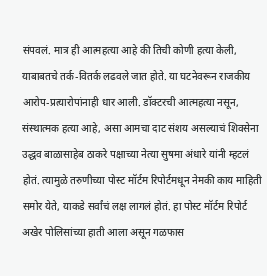संपवलं. मात्र ही आत्महत्या आहे की तिची कोणी हत्या केली, याबाबतचे तर्क-वितर्क लढवले जात होते. या घटनेवरून राजकीय आरोप-प्रत्यारोपांनाही धार आली. डॉक्टरची आत्महत्या नसून, संस्थात्मक हत्या आहे, असा आमचा दाट संशय असल्याचं शिवसेना उद्धव बाळासाहेब ठाकरे पक्षाच्या नेत्या सुषमा अंधारे यांनी म्हटलं होतं. त्यामुळे तरुणीच्या पोस्ट मॉर्टम रिपोर्टमधून नेमकी काय माहिती समोर येते, याकडे सर्वांचं लक्ष लागलं होतं. हा पोस्ट मॉर्टम रिपोर्ट अखेर पोलिसांच्या हाती आला असून गळफास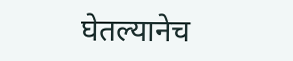घेतल्यानेच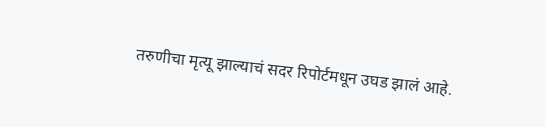तरुणीचा मृत्यू झाल्याचं सदर रिपोर्टमधून उघड झालं आहे.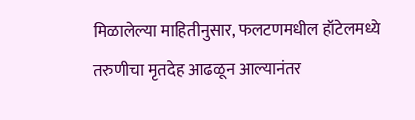मिळालेल्या माहितीनुसार, फलटणमधील हॉटेलमध्ये तरुणीचा मृतदेह आढळून आल्यानंतर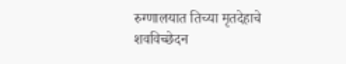रुग्णालयात तिच्या मृतदेहाचे शवविच्छेदन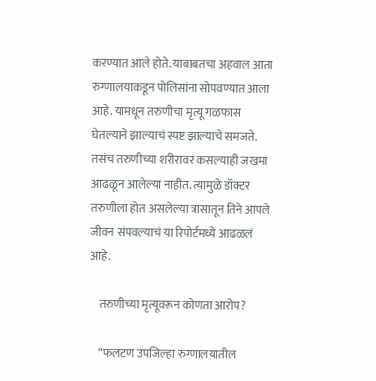करण्यात आले होते. याबाबतचा अहवाल आता रुग्णालयाकडून पोलिसांना सोपवण्यात आला आहे. यामधून तरुणीचा मृत्यू गळफास घेतल्याने झाल्याचं स्पष्ट झाल्याचे समजते. तसंच तरुणीच्या शरीरावर कसल्याही जखमा आढळून आलेल्या नाहीत. त्यामुळे डॉक्टर तरुणीला होत असलेल्या त्रासातून तिने आपले जीवन संपवल्याचं या रिपोर्टमध्ये आढळलं आहे.

    तरुणीच्या मृत्यूवरून कोणता आरोप?

    “फलटण उपजिल्हा रुग्णालयातील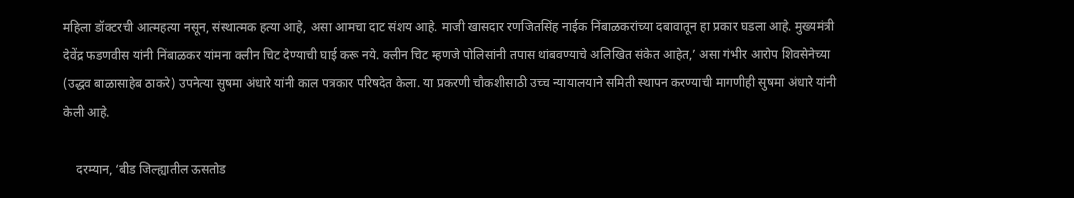महिला डॉक्टरची आत्महत्या नसून, संस्थात्मक हत्या आहे, असा आमचा दाट संशय आहे. माजी खासदार रणजितसिंह नाईक निंबाळकरांच्या दबावातून हा प्रकार घडला आहे. मुख्यमंत्री देवेंद्र फडणवीस यांनी निंबाळकर यांमना क्लीन चिट देण्याची घाई करू नये. क्लीन चिट म्हणजे पोलिसांनी तपास थांबवण्याचे अलिखित संकेत आहेत,’ असा गंभीर आरोप शिवसेनेच्या (उद्धव बाळासाहेब ठाकरे) उपनेत्या सुषमा अंधारे यांनी काल पत्रकार परिषदेत केला. या प्रकरणी चौकशीसाठी उच्च न्यायालयाने समिती स्थापन करण्याची मागणीही सुषमा अंधारे यांनी केली आहे.

    दरम्यान, ‘बीड जिल्ह्यातील ऊसतोड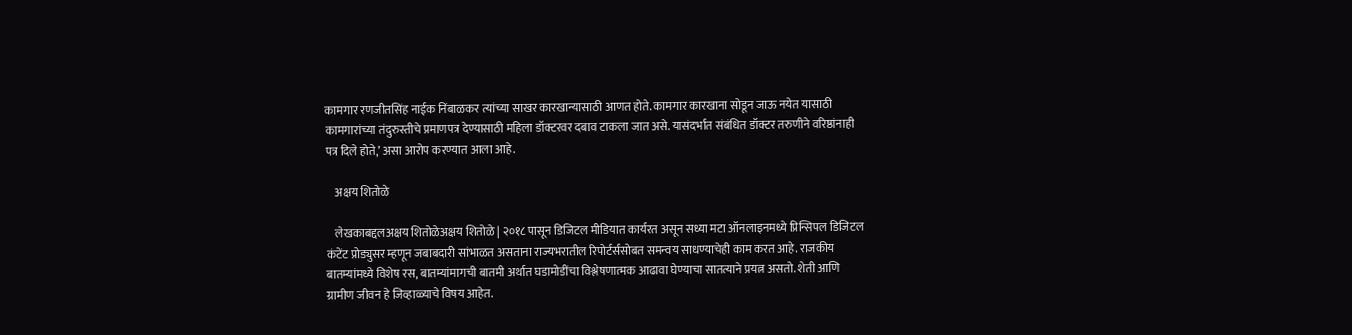कामगार रणजीतसिंह नाईक निंबाळकर त्यांच्या साखर कारखान्यासाठी आणत होते. कामगार कारखाना सोडून जाऊ नयेत यासाठी कामगारांच्या तंदुरुस्तीचे प्रमाणपत्र देण्यासाठी महिला डॉक्टरवर दबाव टाकला जात असे. यासंदर्भात संबंधित डॉक्टर तरुणीने वरिष्ठांनाही पत्र दिले होते,’ असा आरोप करण्यात आला आहे.

    अक्षय शितोळे

    लेखकाबद्दलअक्षय शितोळेअक्षय शितोळे | २०१८ पासून डिजिटल मीडियात कार्यरत असून सध्या मटा ऑनलाइनमध्ये प्रिन्सिपल डिजिटल कंटेंट प्रोड्युसर म्हणून जबाबदारी सांभाळत असताना राज्यभरातील रिपोर्टर्ससोबत समन्वय साधण्याचेही काम करत आहे. राजकीय बातम्यांमध्ये विशेष रस, बातम्यांमागची बातमी अर्थात घडामोडींचा विश्लेषणात्मक आढावा घेण्याचा सातत्याने प्रयत्न असतो. शेती आणि ग्रामीण जीवन हे जिव्हाळ्याचे विषय आहेत.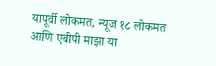यापूर्वी लोकमत, न्यूज १८ लोकमत आणि एबीपी माझा या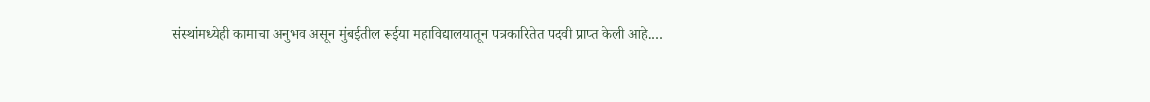संस्थांमध्येही कामाचा अनुभव असून मुंबईतील रूईया महाविद्यालयातून पत्रकारितेत पदवी प्राप्त केली आहे.…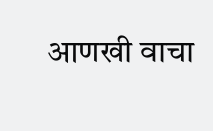आणखी वाचा